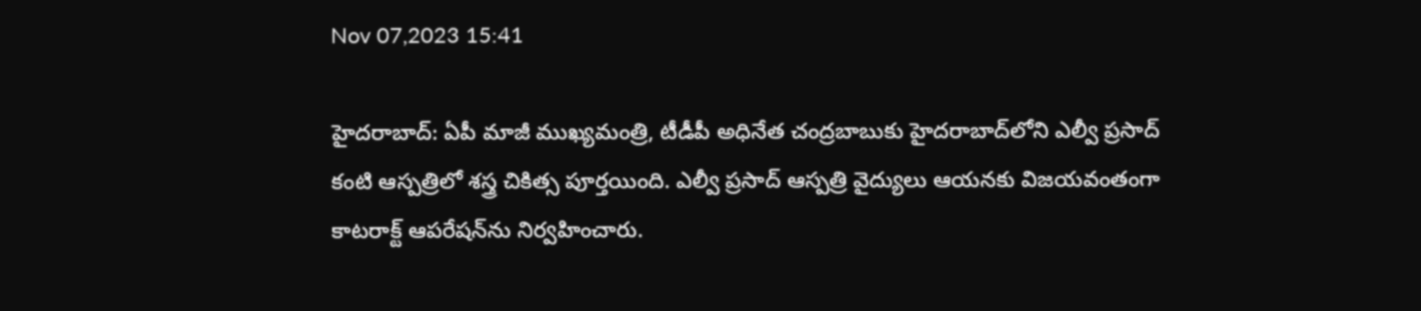Nov 07,2023 15:41

హైదరాబాద్‌: ఏపీ మాజీ ముఖ్యమంత్రి, టీడీపీ అధినేత చంద్రబాబుకు హైదరాబాద్‌లోని ఎల్వీ ప్రసాద్‌ కంటి ఆస్పత్రిలో శస్త్ర చికిత్స పూర్తయింది. ఎల్వీ ప్రసాద్‌ ఆస్పత్రి వైద్యులు ఆయనకు విజయవంతంగా కాటరాక్ట్‌ ఆపరేషన్‌ను నిర్వహించారు.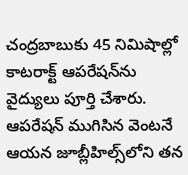చంద్రబాబుకు 45 నిమిషాల్లో కాటరాక్ట్‌ ఆపరేషన్‌ను వైద్యులు పూర్తి చేశారు. ఆపరేషన్‌ ముగిసిన వెంటనే ఆయన జూబ్లీహిల్స్‌లోని తన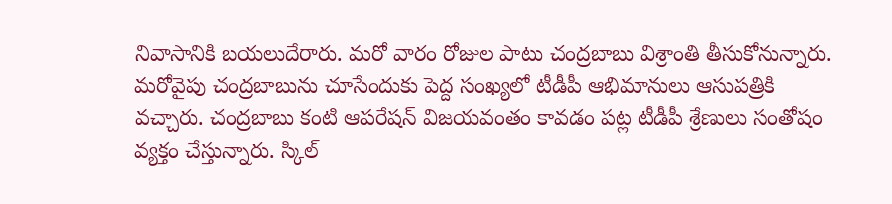నివాసానికి బయలుదేరారు. మరో వారం రోజుల పాటు చంద్రబాబు విశ్రాంతి తీసుకోనున్నారు. మరోవైపు చంద్రబాబును చూసేందుకు పెద్ద సంఖ్యలో టీడీపీ ఆభిమానులు ఆసుపత్రికి వచ్చారు. చంద్రబాబు కంటి ఆపరేషన్‌ విజయవంతం కావడం పట్ల టీడీపీ శ్రేణులు సంతోషం వ్యక్తం చేస్తున్నారు. స్కిల్‌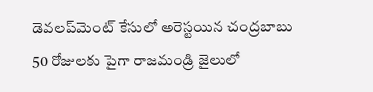డెవలప్‌మెంట్‌ కేసులో అరెస్టయిన చంద్రబాబు 50 రోజులకు పైగా రాజమండ్రి జైలులో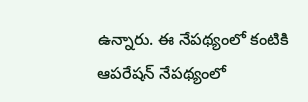ఉన్నారు. ఈ నేపథ్యంలో కంటికి ఆపరేషన్‌ నేపథ్యంలో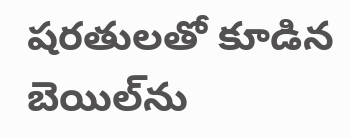షరతులతో కూడిన బెయిల్‌ను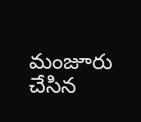మంజూరు చేసిన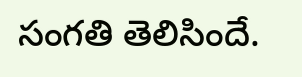సంగతి తెలిసిందే.